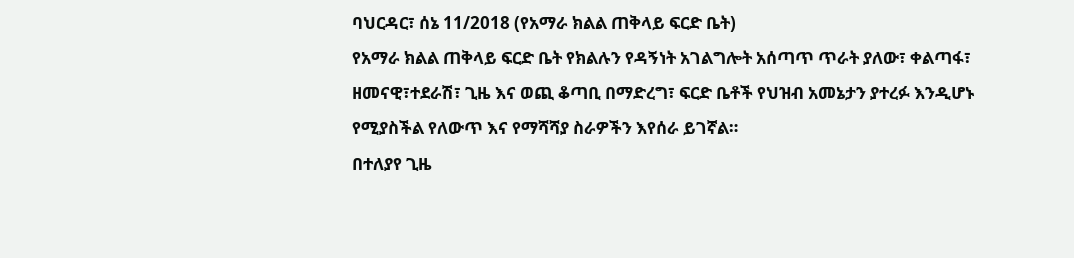ባህርዳር፣ ሰኔ 11/2018 (የአማራ ክልል ጠቅላይ ፍርድ ቤት)
የአማራ ክልል ጠቅላይ ፍርድ ቤት የክልሉን የዳኝነት አገልግሎት አሰጣጥ ጥራት ያለው፣ ቀልጣፋ፣ ዘመናዊ፣ተደራሽ፣ ጊዜ እና ወጪ ቆጣቢ በማድረግ፣ ፍርድ ቤቶች የህዝብ አመኔታን ያተረፉ እንዲሆኑ የሚያስችል የለውጥ እና የማሻሻያ ስራዎችን እየሰራ ይገኛል።
በተለያየ ጊዜ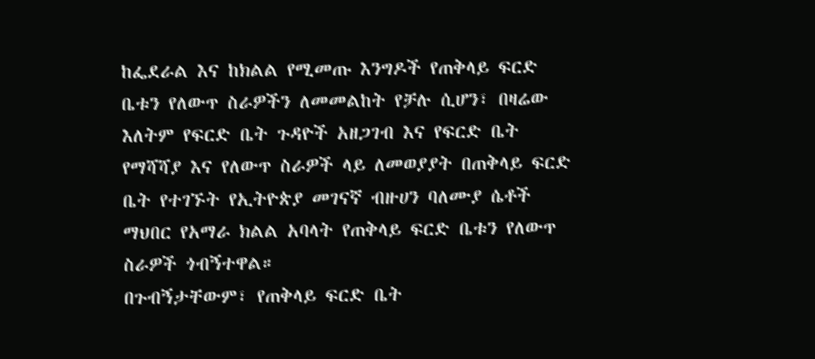ከፌደራል እና ከክልል የሚመጡ እንግዶች የጠቅላይ ፍርድ ቤቱን የለውጥ ስራዎችን ለመመልከት የቻሉ ሲሆን፣ በዛሬው እለትም የፍርድ ቤት ጉዳዮች አዘጋገብ እና የፍርድ ቤት የማሻሻያ እና የለውጥ ስራዎች ላይ ለመወያያት በጠቅላይ ፍርድ ቤት የተገኙት የኢትዮጵያ መገናኛ ብዙሀን ባለሙያ ሴቶች ማህበር የአማራ ክልል አባላት የጠቅላይ ፍርድ ቤቱን የለውጥ ስራዎች ጎብኝተዋል።
በጉብኝታቸውም፣ የጠቅላይ ፍርድ ቤት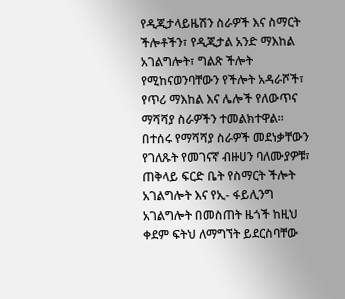የዲጂታላይዜሽን ስራዎች እና ስማርት ችሎቶችን፣ የዲጂታል አንድ ማእከል አገልግሎት፣ ግልጽ ችሎት የሚከናወንባቸውን የችሎት አዳራሾች፣ የጥሪ ማእከል እና ሌሎች የለውጥና ማሻሻያ ስራዎችን ተመልክተዋል።
በተሰሩ የማሻሻያ ስራዎች መደነቃቸውን የገለጹት የመገናኛ ብዙሀን ባለሙያዎቹ፣ ጠቅላይ ፍርድ ቤት የስማርት ችሎት አገልግሎት እና የኢ- ፋይሊንግ አገልግሎት በመስጠት ዜጎች ከዚህ ቀደም ፍትህ ለማግኘት ይደርስባቸው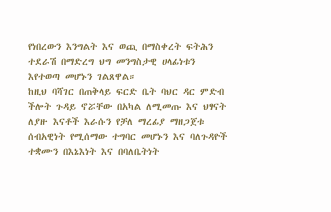የነበረውን እንግልት እና ወጪ በማስቀረት ፍትሕን ተደራሽ በማድረግ ህግ መንግስታዊ ሀላፊነቱን እየተወጣ መሆኑን ገልጸዋል።
ከዚህ ባሻገር በጠቅላይ ፍርድ ቤት ባህር ዳር ምድብ ችሎት ጉዳይ ኖሯቸው በአካል ለሚመጡ እና ህፃናት ለያዙ እናቶች እራሱን የቻለ ማረፊያ ማዘጋጀቱ ሰብአዊነት የሚሰማው ተግባር መሆኑን እና ባለጉዳዮች ተቋሙን በእኔእነት እና በባለቤትነት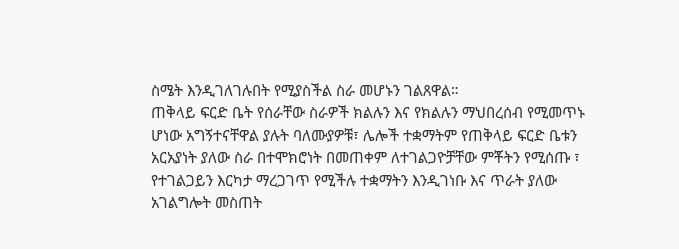ስሜት እንዲገለገሉበት የሚያስችል ስራ መሆኑን ገልጸዋል።
ጠቅላይ ፍርድ ቤት የሰራቸው ስራዎች ክልሉን እና የክልሉን ማህበረሰብ የሚመጥኑ ሆነው አግኝተናቸዋል ያሉት ባለሙያዎቹ፣ ሌሎች ተቋማትም የጠቅላይ ፍርድ ቤቱን አርአያነት ያለው ስራ በተሞክሮነት በመጠቀም ለተገልጋዮቻቸው ምቾትን የሚሰጡ ፣ የተገልጋይን እርካታ ማረጋገጥ የሚችሉ ተቋማትን እንዲገነቡ እና ጥራት ያለው አገልግሎት መስጠት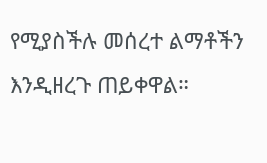የሚያስችሉ መሰረተ ልማቶችን እንዲዘረጉ ጠይቀዋል።